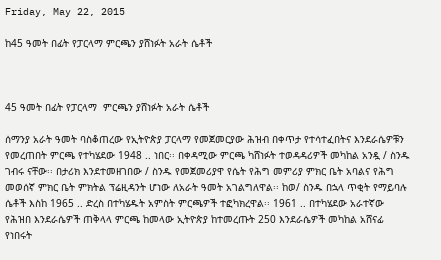Friday, May 22, 2015

ከ45 ዓመት በፊት የፓርላማ ምርጫን ያሸነፉት አራት ሴቶች



45 ዓመት በፊት የፓርላማ  ምርጫን ያሸነፉት አራት ሴቶች

ሰማንያ አራት ዓመት ባስቆጠረው የኢትዮጵያ ፓርላማ የመጀመርያው ሕዝብ በቀጥታ የተሳተፈበትና እንደራሴዎቹን የመረጠበት ምርጫ የተካሄደው 1948 .. ነበር፡፡ በቀዳሚው ምርጫ ካሸነፉት ተወዳዳሪዎች መካከል አንዷ / ስንዱ ገብሩ ናቸው፡፡ በታሪክ እንደተመዘገበው / ስንዱ የመጀመሪያዋ የሴት የሕግ መምሪያ ምክር ቤት አባልና የሕግ መወሰኛ ምክር ቤት ምክትል ፕሬዚዳንት ሆነው ለአራት ዓመት አገልግለዋል፡፡ ከወ/ ስንዱ በኋላ ጥቂት የማይባሉ ሴቶች እስከ 1965 .. ድረስ በተካሄዱት አምስት ምርጫዎች ተፎካክረዋል፡፡ 1961 .. በተካሄደው አራተኛው የሕዝበ እንደራሴዎች ጠቅላላ ምርጫ ከመላው ኢትዮጵያ ከተመረጡት 250 እንደራሴዎች መካከል አሸናፊ የነበሩት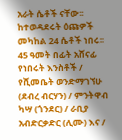አራት ሴቶች ናቸው፡፡ ከተወዳደሩት ዕጩዎች መካከል 24 ሴቶች ነበሩ፡፡ 45 ዓመት በፊት አሸናፊ የነበሩት እንስቶች / የሺመቤት ወንድማገኘሁ (ደብረ ብርሃን) / ምንትዋብ ካሣ (ጎንደር) / ራቢያ አብድርቃድር (ሊሙ) እና /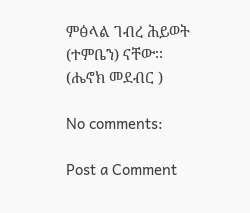ምፅላል ገብረ ሕይወት (ተምቤን) ናቸው፡፡
(ሔኖክ መደብር )

No comments:

Post a Comment